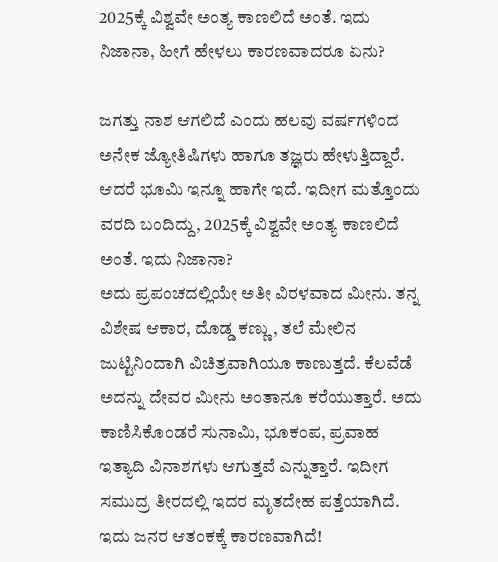2025ಕ್ಕೆ ವಿಶ್ವವೇ ಅಂತ್ಯ ಕಾಣಲಿದೆ ಅಂತೆ. ಇದು ನಿಜಾನಾ, ಹೀಗೆ ಹೇಳಲು ಕಾರಣವಾದರೂ ಏನು?

ಜಗತ್ತು ನಾಶ ಆಗಲಿದೆ ಎಂದು ಹಲವು ವರ್ಷಗಳಿಂದ ಅನೇಕ ಜ್ಯೋತಿಷಿಗಳು ಹಾಗೂ ತಜ್ಞರು ಹೇಳುತ್ತಿದ್ದಾರೆ. ಆದರೆ ಭೂಮಿ ಇನ್ನೂ ಹಾಗೇ ಇದೆ. ಇದೀಗ ಮತ್ತೊಂದು ವರದಿ ಬಂದಿದ್ದು, 2025ಕ್ಕೆ ವಿಶ್ವವೇ ಅಂತ್ಯ ಕಾಣಲಿದೆ ಅಂತೆ. ಇದು ನಿಜಾನಾ?
ಅದು ಪ್ರಪಂಚದಲ್ಲಿಯೇ ಅತೀ ವಿರಳವಾದ ಮೀನು. ತನ್ನ ವಿಶೇಷ ಆಕಾರ, ದೊಡ್ಡ ಕಣ್ಣು, ತಲೆ ಮೇಲಿನ ಜುಟ್ಟಿನಿಂದಾಗಿ ವಿಚಿತ್ರವಾಗಿಯೂ ಕಾಣುತ್ತದೆ. ಕೆಲವೆಡೆ ಅದನ್ನು ದೇವರ ಮೀನು ಅಂತಾನೂ ಕರೆಯುತ್ತಾರೆ. ಅದು ಕಾಣಿಸಿಕೊಂಡರೆ ಸುನಾಮಿ, ಭೂಕಂಪ, ಪ್ರವಾಹ ಇತ್ಯಾದಿ ವಿನಾಶಗಳು ಆಗುತ್ತವೆ ಎನ್ನುತ್ತಾರೆ. ಇದೀಗ ಸಮುದ್ರ ತೀರದಲ್ಲಿ ಇದರ ಮೃತದೇಹ ಪತ್ತೆಯಾಗಿದೆ. ಇದು ಜನರ ಆತಂಕಕ್ಕೆ ಕಾರಣವಾಗಿದೆ!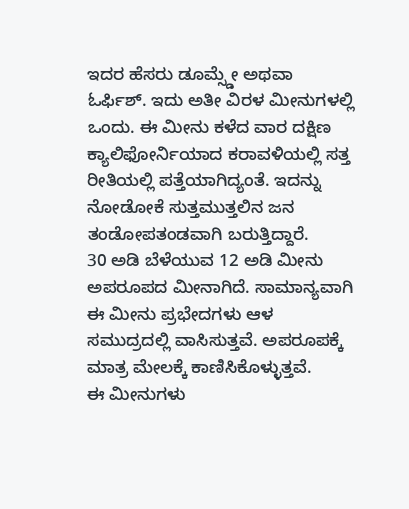ಇದರ ಹೆಸರು ಡೂಮ್ಸ್ಡೇ ಅಥವಾ ಓರ್ಫಿಶ್. ಇದು ಅತೀ ವಿರಳ ಮೀನುಗಳಲ್ಲಿ ಒಂದು. ಈ ಮೀನು ಕಳೆದ ವಾರ ದಕ್ಷಿಣ ಕ್ಯಾಲಿಫೋರ್ನಿಯಾದ ಕರಾವಳಿಯಲ್ಲಿ ಸತ್ತ ರೀತಿಯಲ್ಲಿ ಪತ್ತೆಯಾಗಿದ್ಯಂತೆ. ಇದನ್ನು ನೋಡೋಕೆ ಸುತ್ತಮುತ್ತಲಿನ ಜನ ತಂಡೋಪತಂಡವಾಗಿ ಬರುತ್ತಿದ್ದಾರೆ.
30 ಅಡಿ ಬೆಳೆಯುವ 12 ಅಡಿ ಮೀನು ಅಪರೂಪದ ಮೀನಾಗಿದೆ. ಸಾಮಾನ್ಯವಾಗಿ ಈ ಮೀನು ಪ್ರಭೇದಗಳು ಆಳ ಸಮುದ್ರದಲ್ಲಿ ವಾಸಿಸುತ್ತವೆ. ಅಪರೂಪಕ್ಕೆ ಮಾತ್ರ ಮೇಲಕ್ಕೆ ಕಾಣಿಸಿಕೊಳ್ಳುತ್ತವೆ.
ಈ ಮೀನುಗಳು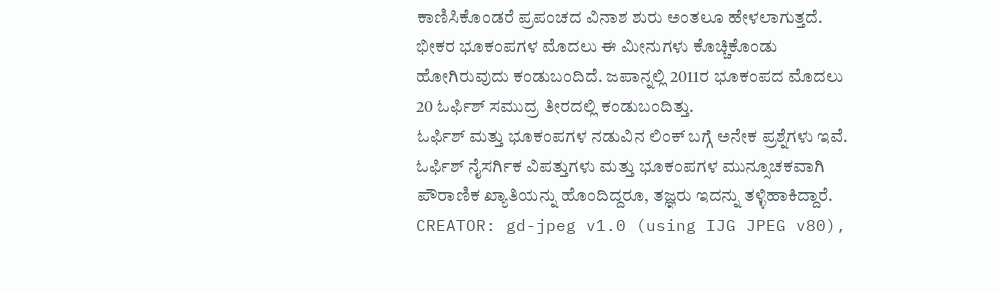ಕಾಣಿಸಿಕೊಂಡರೆ ಪ್ರಪಂಚದ ವಿನಾಶ ಶುರು ಅಂತಲೂ ಹೇಳಲಾಗುತ್ತದೆ. ಭೀಕರ ಭೂಕಂಪಗಳ ಮೊದಲು ಈ ಮೀನುಗಳು ಕೊಚ್ಚಿಕೊಂಡು ಹೋಗಿರುವುದು ಕಂಡುಬಂದಿದೆ. ಜಪಾನ್ನಲ್ಲಿ 2011ರ ಭೂಕಂಪದ ಮೊದಲು 20 ಓರ್ಫಿಶ್ ಸಮುದ್ರ ತೀರದಲ್ಲಿ ಕಂಡುಬಂದಿತ್ತು.
ಓರ್ಫಿಶ್ ಮತ್ತು ಭೂಕಂಪಗಳ ನಡುವಿನ ಲಿಂಕ್ ಬಗ್ಗೆ ಅನೇಕ ಪ್ರಶ್ನೆಗಳು ಇವೆ. ಓರ್ಫಿಶ್ ನೈಸರ್ಗಿಕ ವಿಪತ್ತುಗಳು ಮತ್ತು ಭೂಕಂಪಗಳ ಮುನ್ಸೂಚಕವಾಗಿ ಪೌರಾಣಿಕ ಖ್ಯಾತಿಯನ್ನು ಹೊಂದಿದ್ದರೂ, ತಜ್ಞರು ಇದನ್ನು ತಳ್ಳಿಹಾಕಿದ್ದಾರೆ.
CREATOR: gd-jpeg v1.0 (using IJG JPEG v80),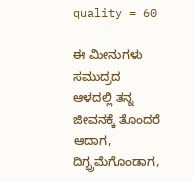quality = 60

ಈ ಮೀನುಗಳು ಸಮುದ್ರದ ಆಳದಲ್ಲಿ ತನ್ನ ಜೀವನಕ್ಕೆ ತೊಂದರೆ ಆದಾಗ, ದಿಗ್ಭ್ರಮೆಗೊಂಡಾಗ,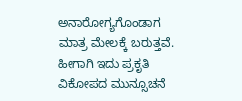ಅನಾರೋಗ್ಯಗೊಂಡಾಗ ಮಾತ್ರ ಮೇಲಕ್ಕೆ ಬರುತ್ತವೆ. ಹೀಗಾಗಿ ಇದು ಪ್ರಕೃತಿ ವಿಕೋಪದ ಮುನ್ಸೂಚನೆ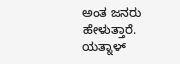ಅಂತ ಜನರು ಹೇಳುತ್ತಾರೆ.
ಯತ್ನಾಳ್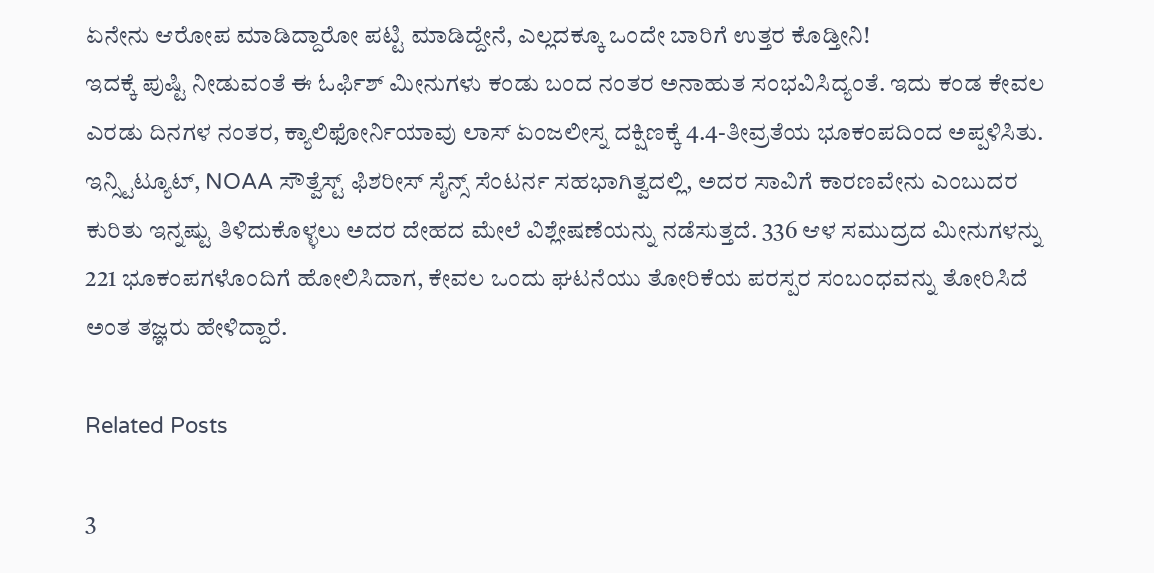ಏನೇನು ಆರೋಪ ಮಾಡಿದ್ದಾರೋ ಪಟ್ಟಿ ಮಾಡಿದ್ದೇನೆ, ಎಲ್ಲದಕ್ಕೂ ಒಂದೇ ಬಾರಿಗೆ ಉತ್ತರ ಕೊಡ್ತೀನಿ!
ಇದಕ್ಕೆ ಪುಷ್ಟಿ ನೀಡುವಂತೆ ಈ ಓರ್ಫಿಶ್ ಮೀನುಗಳು ಕಂಡು ಬಂದ ನಂತರ ಅನಾಹುತ ಸಂಭವಿಸಿದ್ಯಂತೆ. ಇದು ಕಂಡ ಕೇವಲ ಎರಡು ದಿನಗಳ ನಂತರ, ಕ್ಯಾಲಿಫೋರ್ನಿಯಾವು ಲಾಸ್ ಏಂಜಲೀಸ್ನ ದಕ್ಷಿಣಕ್ಕೆ 4.4-ತೀವ್ರತೆಯ ಭೂಕಂಪದಿಂದ ಅಪ್ಪಳಿಸಿತು.
ಇನ್ಸ್ಟಿಟ್ಯೂಟ್, NOAA ಸೌತ್ವೆಸ್ಟ್ ಫಿಶರೀಸ್ ಸೈನ್ಸ್ ಸೆಂಟರ್ನ ಸಹಭಾಗಿತ್ವದಲ್ಲಿ, ಅದರ ಸಾವಿಗೆ ಕಾರಣವೇನು ಎಂಬುದರ ಕುರಿತು ಇನ್ನಷ್ಟು ತಿಳಿದುಕೊಳ್ಳಲು ಅದರ ದೇಹದ ಮೇಲೆ ವಿಶ್ಲೇಷಣೆಯನ್ನು ನಡೆಸುತ್ತದೆ. 336 ಆಳ ಸಮುದ್ರದ ಮೀನುಗಳನ್ನು 221 ಭೂಕಂಪಗಳೊಂದಿಗೆ ಹೋಲಿಸಿದಾಗ, ಕೇವಲ ಒಂದು ಘಟನೆಯು ತೋರಿಕೆಯ ಪರಸ್ಪರ ಸಂಬಂಧವನ್ನು ತೋರಿಸಿದೆ ಅಂತ ತಜ್ಞರು ಹೇಳಿದ್ದಾರೆ.

Related Posts

3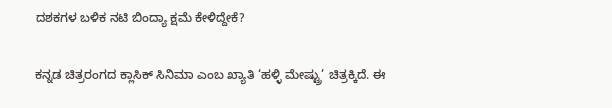ದಶಕಗಳ ಬಳಿಕ ನಟಿ ಬಿಂದ್ಯಾ ಕ್ಷಮೆ ಕೇಳಿದ್ದೇಕೆ?

ಕನ್ನಡ ಚಿತ್ರರಂಗದ ಕ್ಲಾಸಿಕ್ ಸಿನಿಮಾ ಎಂಬ ಖ್ಯಾತಿ ‘ಹಳ್ಳಿ ಮೇಷ್ಟ್ರು’ ಚಿತ್ರಕ್ಕಿದೆ. ಈ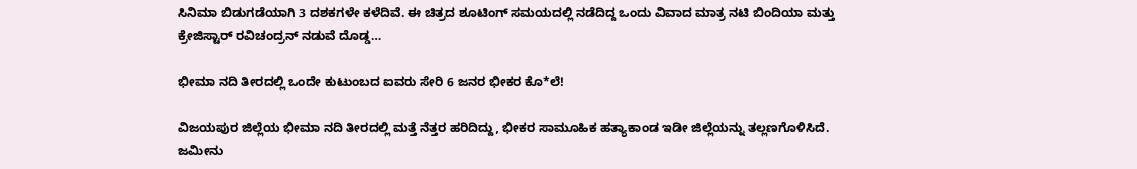ಸಿನಿಮಾ ಬಿಡುಗಡೆಯಾಗಿ 3 ದಶಕಗಳೇ ಕಳೆದಿವೆ. ಈ ಚಿತ್ರದ ಶೂಟಿಂಗ್ ಸಮಯದಲ್ಲಿ ನಡೆದಿದ್ದ ಒಂದು ವಿವಾದ ಮಾತ್ರ ನಟಿ ಬಿಂದಿಯಾ ಮತ್ತು ಕ್ರೇಜಿಸ್ಟಾರ್ ರವಿಚಂದ್ರನ್ ನಡುವೆ ದೊಡ್ಡ…

ಭೀಮಾ ನದಿ ತೀರದಲ್ಲಿ ಒಂದೇ ಕುಟುಂಬದ ಐವರು ಸೇರಿ 6 ಜನರ ಭೀಕರ ಕೊ*ಲೆ!

ವಿಜಯಪುರ ಜಿಲ್ಲೆಯ ಭೀಮಾ ನದಿ ತೀರದಲ್ಲಿ ಮತ್ತೆ ನೆತ್ತರ ಹರಿದಿದ್ದು, ಭೀಕರ ಸಾಮೂಹಿಕ ಹತ್ಯಾಕಾಂಡ ಇಡೀ ಜಿಲ್ಲೆಯನ್ನು ತಲ್ಲಣಗೊಳಿಸಿದೆ. ಜಮೀನು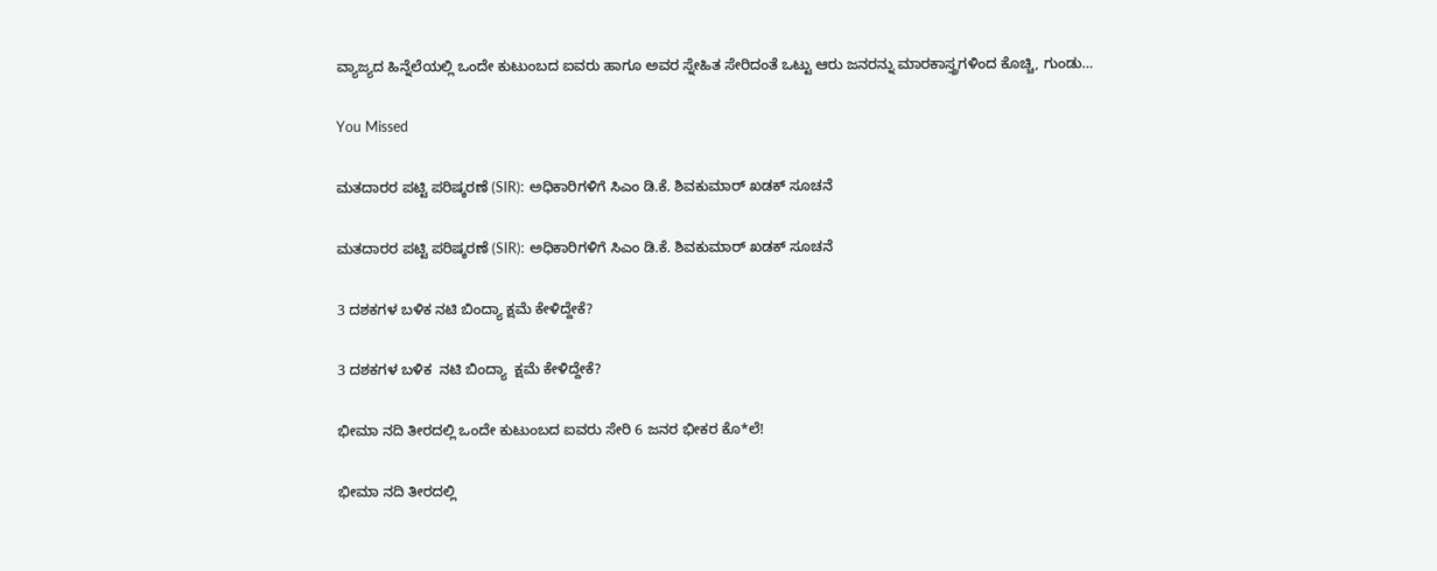ವ್ಯಾಜ್ಯದ ಹಿನ್ನೆಲೆಯಲ್ಲಿ ಒಂದೇ ಕುಟುಂಬದ ಐವರು ಹಾಗೂ ಅವರ ಸ್ನೇಹಿತ ಸೇರಿದಂತೆ ಒಟ್ಟು ಆರು ಜನರನ್ನು ಮಾರಕಾಸ್ತ್ರಗಳಿಂದ ಕೊಚ್ಚಿ, ಗುಂಡು…

You Missed

ಮತದಾರರ ಪಟ್ಟಿ ಪರಿಷ್ಕರಣೆ (SIR): ಅಧಿಕಾರಿಗಳಿಗೆ ಸಿಎಂ ಡಿ.ಕೆ. ಶಿವಕುಮಾರ್ ಖಡಕ್ ಸೂಚನೆ

ಮತದಾರರ ಪಟ್ಟಿ ಪರಿಷ್ಕರಣೆ (SIR): ಅಧಿಕಾರಿಗಳಿಗೆ ಸಿಎಂ ಡಿ.ಕೆ. ಶಿವಕುಮಾರ್ ಖಡಕ್ ಸೂಚನೆ

3 ದಶಕಗಳ ಬಳಿಕ ನಟಿ ಬಿಂದ್ಯಾ ಕ್ಷಮೆ ಕೇಳಿದ್ದೇಕೆ?

3 ದಶಕಗಳ ಬಳಿಕ  ನಟಿ ಬಿಂದ್ಯಾ  ಕ್ಷಮೆ ಕೇಳಿದ್ದೇಕೆ?

ಭೀಮಾ ನದಿ ತೀರದಲ್ಲಿ ಒಂದೇ ಕುಟುಂಬದ ಐವರು ಸೇರಿ 6 ಜನರ ಭೀಕರ ಕೊ*ಲೆ!

ಭೀಮಾ ನದಿ ತೀರದಲ್ಲಿ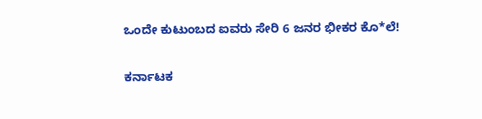ಒಂದೇ ಕುಟುಂಬದ ಐವರು ಸೇರಿ 6 ಜನರ ಭೀಕರ ಕೊ*ಲೆ!

ಕರ್ನಾಟಕ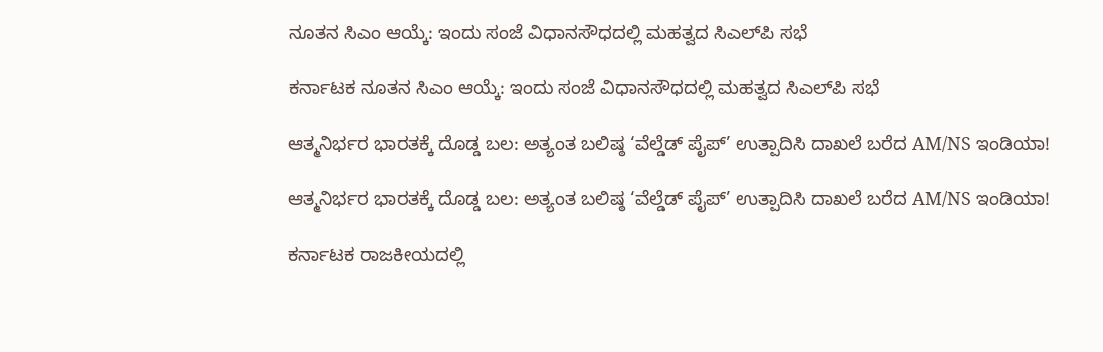ನೂತನ ಸಿಎಂ ಆಯ್ಕೆ: ಇಂದು ಸಂಜೆ ವಿಧಾನಸೌಧದಲ್ಲಿ ಮಹತ್ವದ ಸಿಎಲ್‌ಪಿ ಸಭೆ

ಕರ್ನಾಟಕ ನೂತನ ಸಿಎಂ ಆಯ್ಕೆ: ಇಂದು ಸಂಜೆ ವಿಧಾನಸೌಧದಲ್ಲಿ ಮಹತ್ವದ ಸಿಎಲ್‌ಪಿ ಸಭೆ

ಆತ್ಮನಿರ್ಭರ ಭಾರತಕ್ಕೆ ದೊಡ್ಡ ಬಲ: ಅತ್ಯಂತ ಬಲಿಷ್ಠ ‘ವೆಲ್ಡೆಡ್ ಪೈಪ್’ ಉತ್ಪಾದಿಸಿ ದಾಖಲೆ ಬರೆದ AM/NS ಇಂಡಿಯಾ!

ಆತ್ಮನಿರ್ಭರ ಭಾರತಕ್ಕೆ ದೊಡ್ಡ ಬಲ: ಅತ್ಯಂತ ಬಲಿಷ್ಠ ‘ವೆಲ್ಡೆಡ್ ಪೈಪ್’ ಉತ್ಪಾದಿಸಿ ದಾಖಲೆ ಬರೆದ AM/NS ಇಂಡಿಯಾ!

ಕರ್ನಾಟಕ ರಾಜಕೀಯದಲ್ಲಿ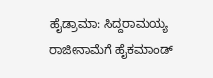ಹೈಡ್ರಾಮಾ: ಸಿದ್ದರಾಮಯ್ಯ ರಾಜೀನಾಮೆಗೆ ಹೈಕಮಾಂಡ್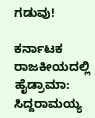ಗಡುವು!

ಕರ್ನಾಟಕ ರಾಜಕೀಯದಲ್ಲಿ ಹೈಡ್ರಾಮಾ: ಸಿದ್ದರಾಮಯ್ಯ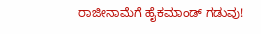ರಾಜೀನಾಮೆಗೆ ಹೈಕಮಾಂಡ್ ಗಡುವು!